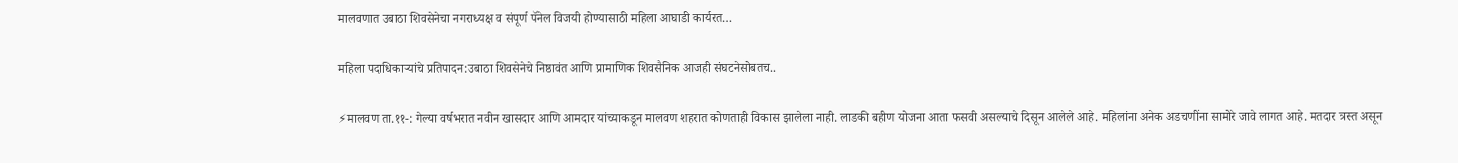मालवणात उबाठा शिवसेनेचा नगराध्यक्ष व संपूर्ण पॅनेल विजयी होण्यासाठी महिला आघाडी कार्यरत…

महिला पदाधिकाऱ्यांचे प्रतिपादन:उबाठा शिवसेनेचे निष्ठावंत आणि प्रामाणिक शिवसैनिक आजही संघटनेसोबतच..

⚡मालवण ता.११-: गेल्या वर्षभरात नवीन खासदार आणि आमदार यांच्याकडून मालवण शहरात कोणताही विकास झालेला नाही. लाडकी बहीण योजना आता फसवी असल्याचे दिसून आलेले आहे. महिलांना अनेक अडचणींना सामोरे जावे लागत आहे. मतदार त्रस्त असून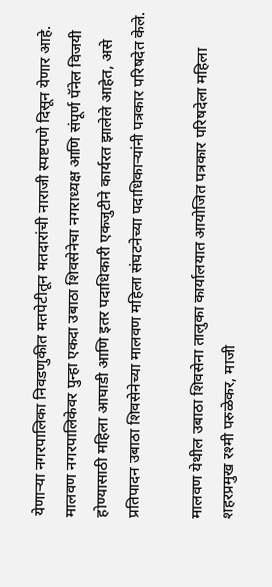येणाऱ्या नगरपालिका निवडणुकीत मतपेटीतून मतदारांची नाराजी स्पष्टपणे दिसून येणार आहे. मालवण नगरपालिकेवर पुन्हा एकदा उबाठा शिवसेनेचा नगराध्यक्ष आणि संपूर्ण पॅनेल विजयी होण्यासाठी महिला आघाडी आणि इतर पदाधिकारी एकजुटीने कार्यरत झालेले आहेत, असे प्रतिपादन उबाठा शिवसेनेच्या मालवण महिला संघटनेच्या पदाधिकाऱ्यांनी पत्रकार परिषदेत केले.

मालवण येथील उबाठा शिवसेना तालुका कार्यालयात आयोजित पत्रकार परिषदेला महिला शहरप्रमुख रश्मी परुळेकर, माजी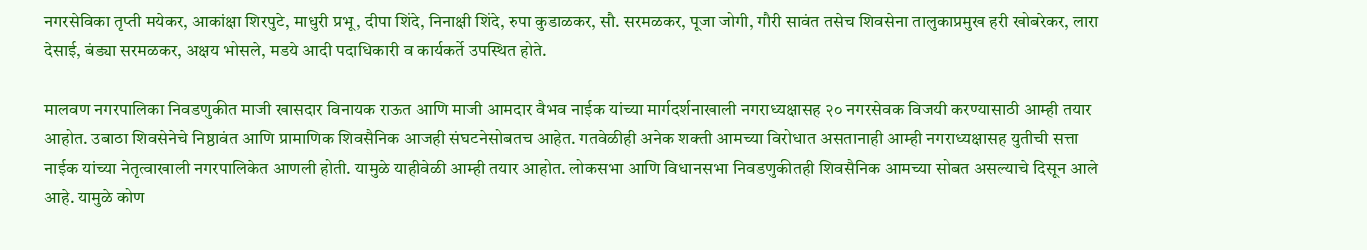नगरसेविका तृप्ती मयेकर, आकांक्षा शिरपुटे, माधुरी प्रभू, दीपा शिंदे, निनाक्षी शिंदे, रुपा कुडाळकर, सौ. सरमळकर, पूजा जोगी, गौरी सावंत तसेच शिवसेना तालुकाप्रमुख हरी खोबरेकर, लारा देसाई, बंड्या सरमळकर, अक्षय भोसले, मडये आदी पदाधिकारी व कार्यकर्ते उपस्थित होते.

मालवण नगरपालिका निवडणुकीत माजी खासदार विनायक राऊत आणि माजी आमदार वैभव नाईक यांच्या मार्गदर्शनाखाली नगराध्यक्षासह २० नगरसेवक विजयी करण्यासाठी आम्ही तयार आहोत. उबाठा शिवसेनेचे निष्ठावंत आणि प्रामाणिक शिवसैनिक आजही संघटनेसोबतच आहेत. गतवेळीही अनेक शक्ती आमच्या विरोधात असतानाही आम्ही नगराध्यक्षासह युतीची सत्ता नाईक यांच्या नेतृत्वाखाली नगरपालिकेत आणली होती. यामुळे याहीवेळी आम्ही तयार आहोत. लोकसभा आणि विधानसभा निवडणुकीतही शिवसैनिक आमच्या सोबत असल्याचे दिसून आले आहे. यामुळे कोण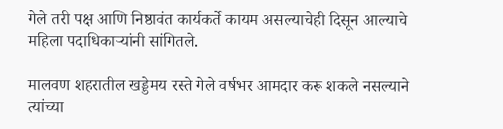गेले तरी पक्ष आणि निष्ठावंत कार्यकर्ते कायम असल्याचेही दिसून आल्याचे महिला पदाधिकाऱ्यांनी सांगितले.

मालवण शहरातील खड्डेमय रस्ते गेले वर्षभर आमदार करू शकले नसल्याने त्यांच्या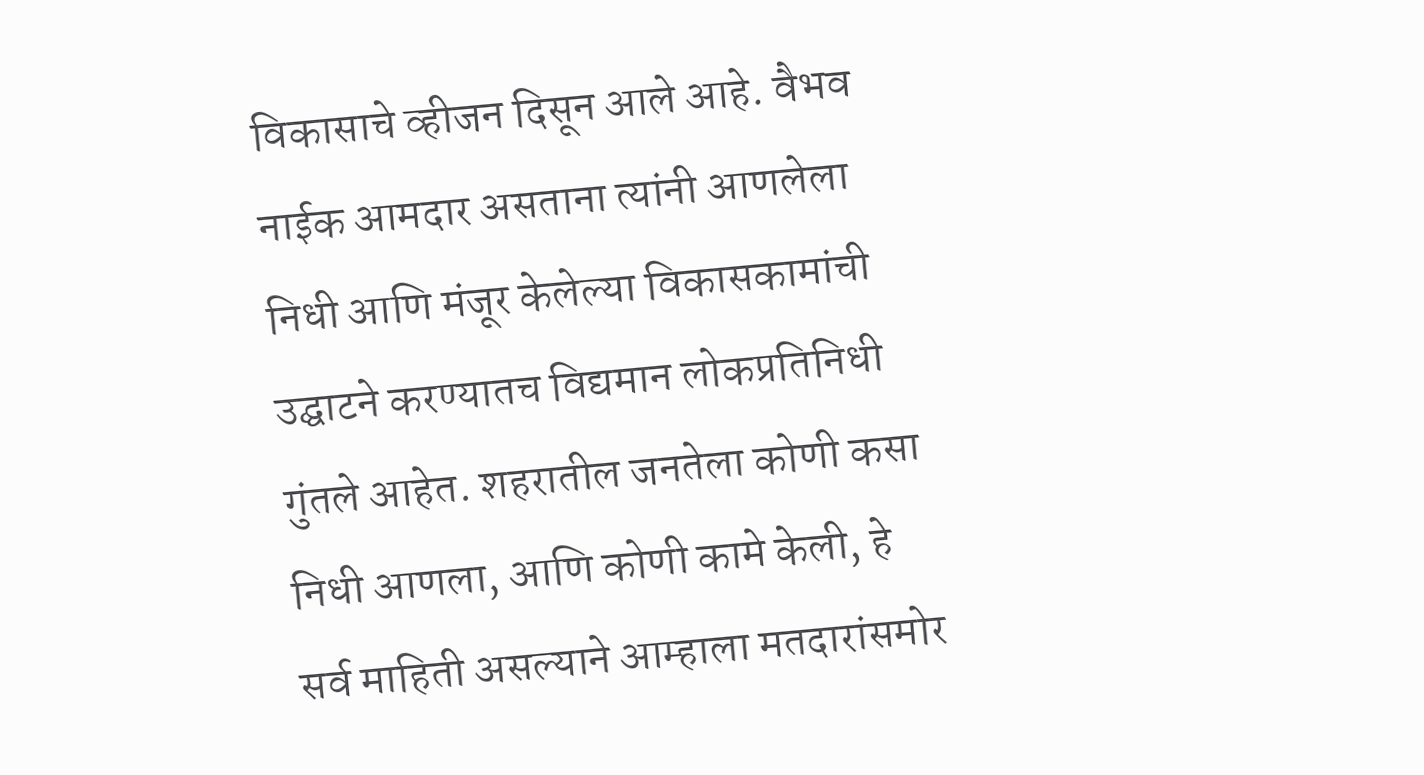विकासाचे व्हीजन दिसून आले आहे. वैभव नाईक आमदार असताना त्यांनी आणलेला निधी आणि मंजूर केलेल्या विकासकामांची उद्घाटने करण्यातच विद्यमान लोकप्रतिनिधी गुंतले आहेत. शहरातील जनतेला कोणी कसा निधी आणला, आणि कोणी कामे केली, हे सर्व माहिती असल्याने आम्हाला मतदारांसमोर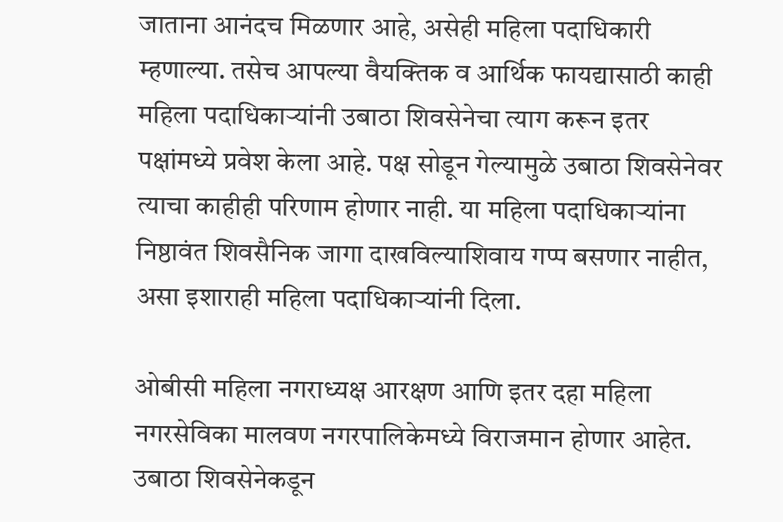जाताना आनंदच मिळणार आहे, असेही महिला पदाधिकारी म्हणाल्या. तसेच आपल्या वैयक्तिक व आर्थिक फायद्यासाठी काही महिला पदाधिकाऱ्यांनी उबाठा शिवसेनेचा त्याग करून इतर पक्षांमध्ये प्रवेश केला आहे. पक्ष सोडून गेल्यामुळे उबाठा शिवसेनेवर त्याचा काहीही परिणाम होणार नाही. या महिला पदाधिकाऱ्यांना निष्ठावंत शिवसैनिक जागा दाखविल्याशिवाय गप्प बसणार नाहीत, असा इशाराही महिला पदाधिकाऱ्यांनी दिला.

ओबीसी महिला नगराध्यक्ष आरक्षण आणि इतर दहा महिला नगरसेविका मालवण नगरपालिकेमध्ये विराजमान होणार आहेत. उबाठा शिवसेनेकडून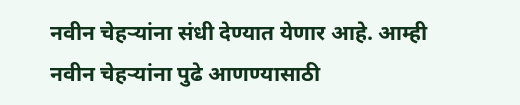नवीन चेहऱ्यांना संधी देण्यात येणार आहे. आम्ही नवीन चेहऱ्यांना पुढे आणण्यासाठी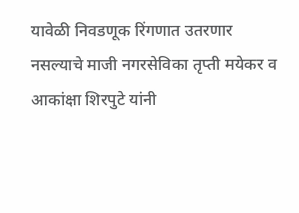यावेळी निवडणूक रिंगणात उतरणार नसल्याचे माजी नगरसेविका तृप्ती मयेकर व आकांक्षा शिरपुटे यांनी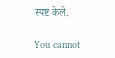स्पष्ट केले.

You cannot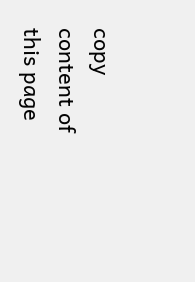copy content of this page